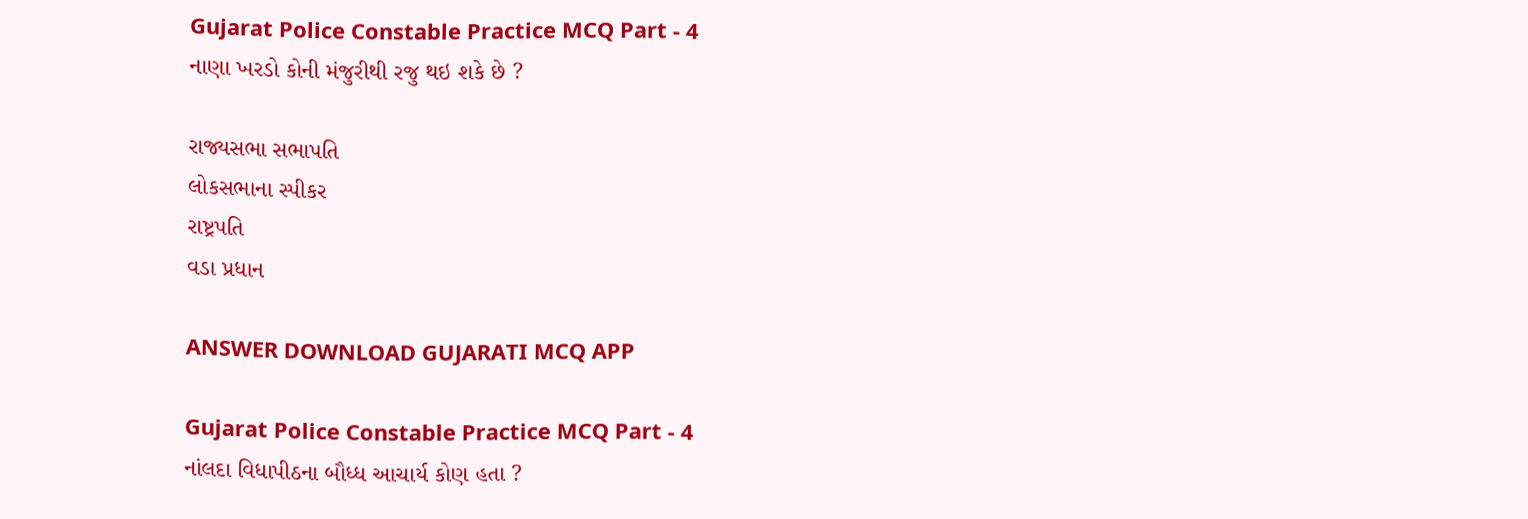Gujarat Police Constable Practice MCQ Part - 4
નાણા ખરડો કોની મંજુરીથી રજુ થઇ શકે છે ?

રાજ્યસભા સભાપતિ
લોકસભાના સ્પીકર
રાષ્ટ્રપતિ
વડા પ્રધાન

ANSWER DOWNLOAD GUJARATI MCQ APP

Gujarat Police Constable Practice MCQ Part - 4
નાંલદા વિધાપીઠના બૌધ્ધ આચાર્ય કોણ હતા ?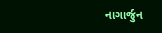નાગાર્જુન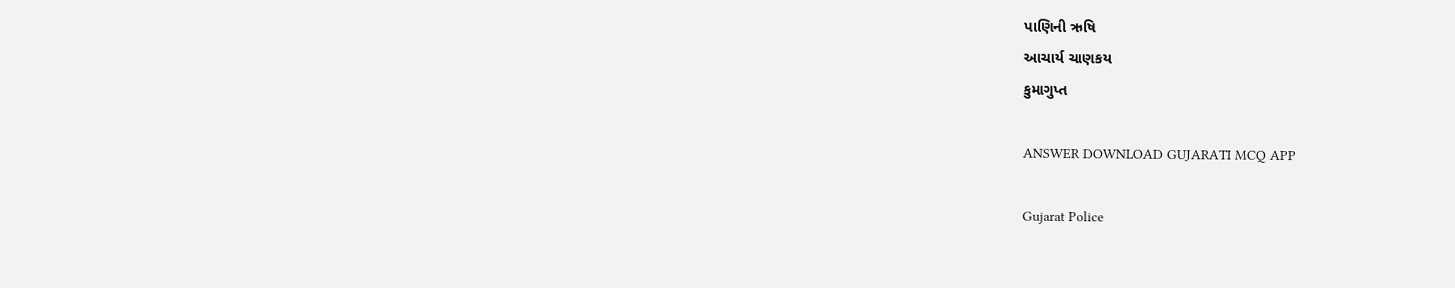પાણિની ઋષિ
આચાર્ય ચાણકય
કુમાગુપ્ત

ANSWER DOWNLOAD GUJARATI MCQ APP

Gujarat Police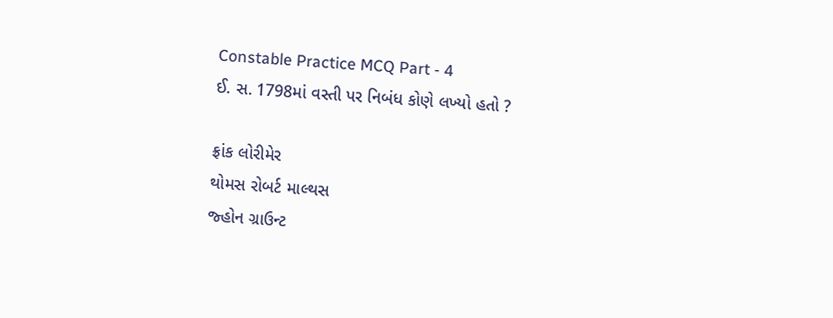Constable Practice MCQ Part - 4
ઈ. સ. 1798માં વસ્તી પર નિબંધ કોણે લખ્યો હતો ?

ફ્રાંક લોરીમેર
થોમસ રોબર્ટ માલ્થસ
જ્હોન ગ્રાઉન્ટ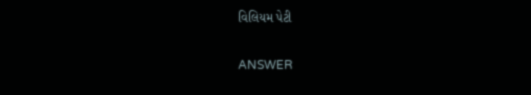વિલિયમ પેટી

ANSWER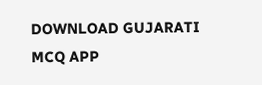DOWNLOAD GUJARATI MCQ APP